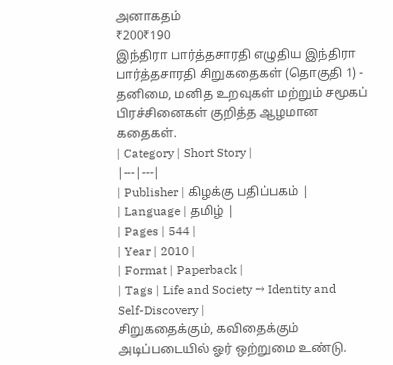அனாகதம்
₹200₹190
இந்திரா பார்த்தசாரதி எழுதிய இந்திரா பார்த்தசாரதி சிறுகதைகள் (தொகுதி 1) - தனிமை, மனித உறவுகள் மற்றும் சமூகப் பிரச்சினைகள் குறித்த ஆழமான கதைகள்.
| Category | Short Story |
|---|---|
| Publisher | கிழக்கு பதிப்பகம் |
| Language | தமிழ் |
| Pages | 544 |
| Year | 2010 |
| Format | Paperback |
| Tags | Life and Society → Identity and Self-Discovery |
சிறுகதைக்கும், கவிதைக்கும் அடிப்படையில் ஓர் ஒற்றுமை உண்டு.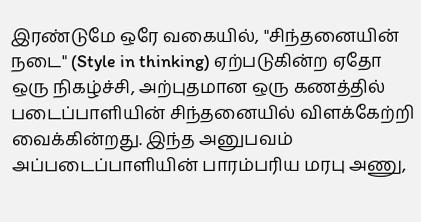இரண்டுமே ஒரே வகையில், "சிந்தனையின் நடை" (Style in thinking) ஏற்படுகின்ற ஏதோ ஒரு நிகழ்ச்சி, அற்புதமான ஒரு கணத்தில் படைப்பாளியின் சிந்தனையில் விளக்கேற்றி வைக்கின்றது. இந்த அனுபவம் அப்படைப்பாளியின் பாரம்பரிய மரபு அணு,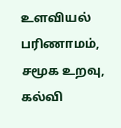உளவியல் பரிணாமம், சமூக உறவு, கல்வி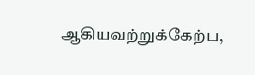ஆகியவற்றுக்கேற்ப,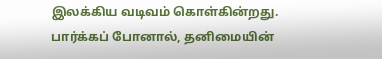இலக்கிய வடிவம் கொள்கின்றது. பார்க்கப் போனால், தனிமையின்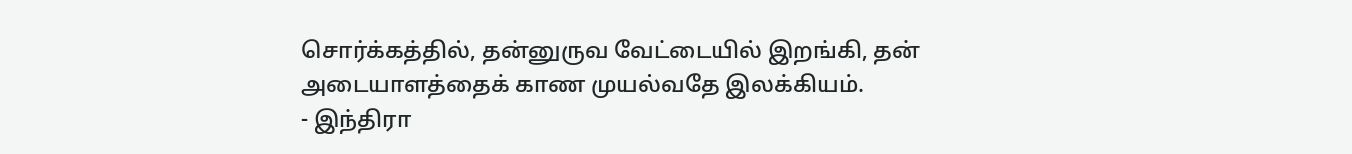சொர்க்கத்தில், தன்னுருவ வேட்டையில் இறங்கி, தன் அடையாளத்தைக் காண முயல்வதே இலக்கியம்.
- இந்திரா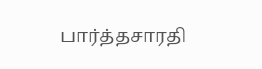பார்த்தசாரதி